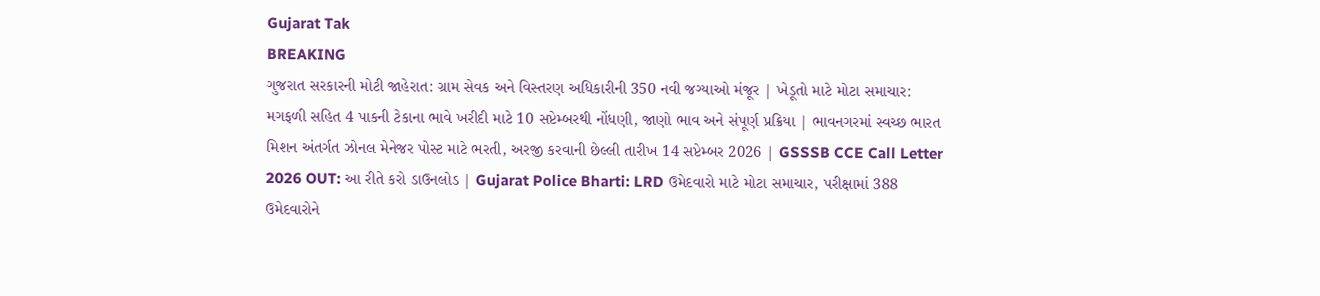Gujarat Tak
BREAKING
ગુજરાત સરકારની મોટી જાહેરાત: ગ્રામ સેવક અને વિસ્તરણ અધિકારીની 350 નવી જગ્યાઓ મંજૂર | ખેડૂતો માટે મોટા સમાચાર: મગફળી સહિત 4 પાકની ટેકાના ભાવે ખરીદી માટે 10 સપ્ટેમ્બરથી નોંધણી, જાણો ભાવ અને સંપૂર્ણ પ્રક્રિયા | ભાવનગરમાં સ્વચ્છ ભારત મિશન અંતર્ગત ઝોનલ મેનેજર પોસ્ટ માટે ભરતી, અરજી કરવાની છેલ્લી તારીખ 14 સપ્ટેમ્બર 2026 | GSSSB CCE Call Letter 2026 OUT: આ રીતે કરો ડાઉનલોડ | Gujarat Police Bharti: LRD ઉમેદવારો માટે મોટા સમાચાર, પરીક્ષામાં 388 ઉમેદવારોને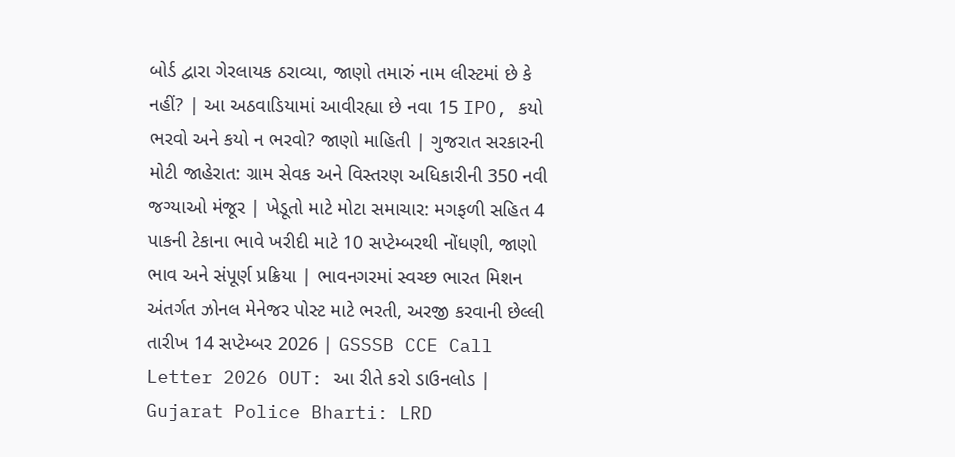બોર્ડ દ્વારા ગેરલાયક ઠરાવ્યા, જાણો તમારું નામ લીસ્ટમાં છે કે નહીં? | આ અઠવાડિયામાં આવીરહ્યા છે નવા 15 IPO, કયો ભરવો અને કયો ન ભરવો? જાણો માહિતી | ગુજરાત સરકારની મોટી જાહેરાત: ગ્રામ સેવક અને વિસ્તરણ અધિકારીની 350 નવી જગ્યાઓ મંજૂર | ખેડૂતો માટે મોટા સમાચાર: મગફળી સહિત 4 પાકની ટેકાના ભાવે ખરીદી માટે 10 સપ્ટેમ્બરથી નોંધણી, જાણો ભાવ અને સંપૂર્ણ પ્રક્રિયા | ભાવનગરમાં સ્વચ્છ ભારત મિશન અંતર્ગત ઝોનલ મેનેજર પોસ્ટ માટે ભરતી, અરજી કરવાની છેલ્લી તારીખ 14 સપ્ટેમ્બર 2026 | GSSSB CCE Call Letter 2026 OUT: આ રીતે કરો ડાઉનલોડ | Gujarat Police Bharti: LRD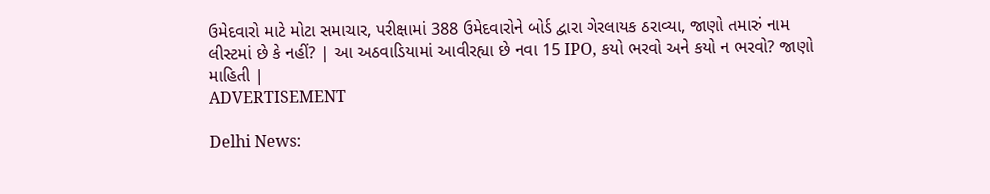ઉમેદવારો માટે મોટા સમાચાર, પરીક્ષામાં 388 ઉમેદવારોને બોર્ડ દ્વારા ગેરલાયક ઠરાવ્યા, જાણો તમારું નામ લીસ્ટમાં છે કે નહીં? | આ અઠવાડિયામાં આવીરહ્યા છે નવા 15 IPO, કયો ભરવો અને કયો ન ભરવો? જાણો માહિતી |
ADVERTISEMENT

Delhi News: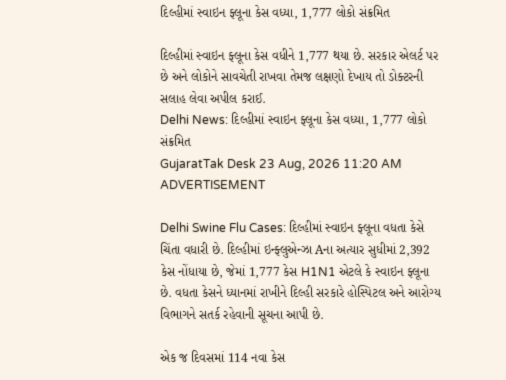દિલ્હીમાં સ્વાઇન ફ્લૂના કેસ વધ્યા, 1,777 લોકો સંક્રમિત

દિલ્હીમાં સ્વાઇન ફ્લૂના કેસ વધીને 1,777 થયા છે. સરકાર એલર્ટ પર છે અને લોકોને સાવચેતી રાખવા તેમજ લક્ષણો દેખાય તો ડોક્ટરની સલાહ લેવા અપીલ કરાઈ.
Delhi News: દિલ્હીમાં સ્વાઇન ફ્લૂના કેસ વધ્યા, 1,777 લોકો સંક્રમિત
GujaratTak Desk 23 Aug, 2026 11:20 AM
ADVERTISEMENT

Delhi Swine Flu Cases: દિલ્હીમાં સ્વાઇન ફ્લૂના વધતા કેસે ચિંતા વધારી છે. દિલ્હીમાં ઇન્ફ્લુએન્ઝા Aના અત્યાર સુધીમાં 2,392 કેસ નોંધાયા છે, જેમાં 1,777 કેસ H1N1 એટલે કે સ્વાઇન ફ્લૂના છે. વધતા કેસને ધ્યાનમાં રાખીને દિલ્હી સરકારે હોસ્પિટલ અને આરોગ્ય વિભાગને સતર્ક રહેવાની સૂચના આપી છે.

એક જ દિવસમાં 114 નવા કેસ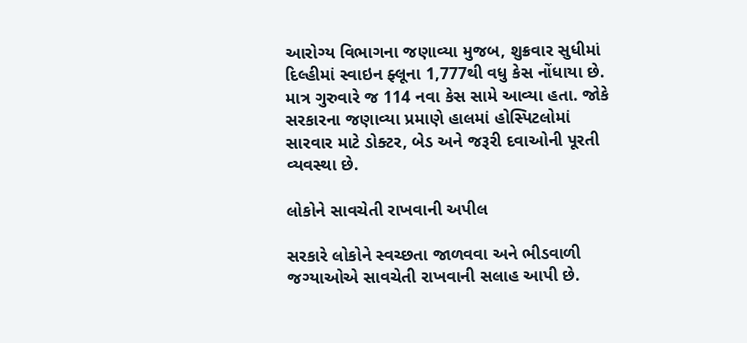આરોગ્ય વિભાગના જણાવ્યા મુજબ, શુક્રવાર સુધીમાં દિલ્હીમાં સ્વાઇન ફ્લૂના 1,777થી વધુ કેસ નોંધાયા છે. માત્ર ગુરુવારે જ 114 નવા કેસ સામે આવ્યા હતા. જોકે સરકારના જણાવ્યા પ્રમાણે હાલમાં હોસ્પિટલોમાં સારવાર માટે ડોક્ટર, બેડ અને જરૂરી દવાઓની પૂરતી વ્યવસ્થા છે.

લોકોને સાવચેતી રાખવાની અપીલ

સરકારે લોકોને સ્વચ્છતા જાળવવા અને ભીડવાળી જગ્યાઓએ સાવચેતી રાખવાની સલાહ આપી છે.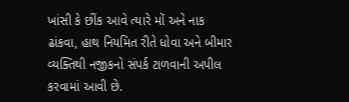ખાંસી કે છીંક આવે ત્યારે મોં અને નાક ઢાંકવા, હાથ નિયમિત રીતે ધોવા અને બીમાર વ્યક્તિથી નજીકનો સંપર્ક ટાળવાની અપીલ કરવામાં આવી છે.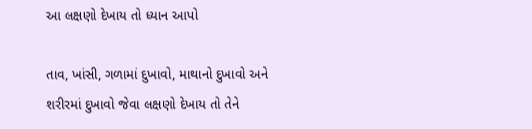આ લક્ષણો દેખાય તો ધ્યાન આપો

તાવ, ખાંસી, ગળામાં દુખાવો, માથાનો દુખાવો અને શરીરમાં દુખાવો જેવા લક્ષણો દેખાય તો તેને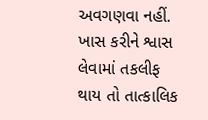અવગણવા નહીં. ખાસ કરીને શ્વાસ લેવામાં તકલીફ થાય તો તાત્કાલિક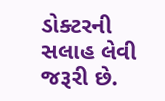ડોક્ટરની સલાહ લેવી જરૂરી છે.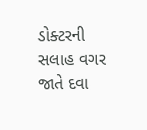ડોક્ટરની સલાહ વગર જાતે દવા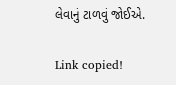લેવાનું ટાળવું જોઈએ.

Link copied!